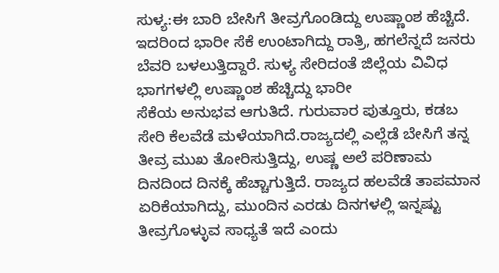ಸುಳ್ಯ:ಈ ಬಾರಿ ಬೇಸಿಗೆ ತೀವ್ರಗೊಂಡಿದ್ದು ಉಷ್ಣಾಂಶ ಹೆಚ್ಚಿದೆ. ಇದರಿಂದ ಭಾರೀ ಸೆಕೆ ಉಂಟಾಗಿದ್ದು ರಾತ್ರಿ, ಹಗಲೆನ್ನದೆ ಜನರು ಬೆವರಿ ಬಳಲುತ್ತಿದ್ದಾರೆ. ಸುಳ್ಯ ಸೇರಿದಂತೆ ಜಿಲ್ಲೆಯ ವಿವಿಧ ಭಾಗಗಳಲ್ಲಿ ಉಷ್ಣಾಂಶ ಹೆಚ್ಚಿದ್ದು ಭಾರೀ
ಸೆಕೆಯ ಅನುಭವ ಆಗುತಿದೆ. ಗುರುವಾರ ಪುತ್ತೂರು, ಕಡಬ ಸೇರಿ ಕೆಲವೆಡೆ ಮಳೆಯಾಗಿದೆ.ರಾಜ್ಯದಲ್ಲಿ ಎಲ್ಲೆಡೆ ಬೇಸಿಗೆ ತನ್ನ ತೀವ್ರ ಮುಖ ತೋರಿಸುತ್ತಿದ್ದು, ಉಷ್ಣ ಅಲೆ ಪರಿಣಾಮ ದಿನದಿಂದ ದಿನಕ್ಕೆ ಹೆಚ್ಚಾಗುತ್ತಿದೆ. ರಾಜ್ಯದ ಹಲವೆಡೆ ತಾಪಮಾನ ಏರಿಕೆಯಾಗಿದ್ದು, ಮುಂದಿನ ಎರಡು ದಿನಗಳಲ್ಲಿ ಇನ್ನಷ್ಟು ತೀವ್ರಗೊಳ್ಳುವ ಸಾಧ್ಯತೆ ಇದೆ ಎಂದು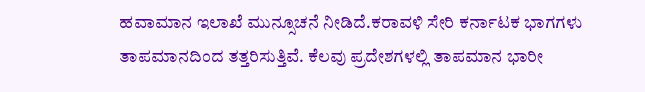ಹವಾಮಾನ ಇಲಾಖೆ ಮುನ್ಸೂಚನೆ ನೀಡಿದೆ.ಕರಾವಳಿ ಸೇರಿ ಕರ್ನಾಟಕ ಭಾಗಗಳು ತಾಪಮಾನದಿಂದ ತತ್ತರಿಸುತ್ತಿವೆ. ಕೆಲವು ಪ್ರದೇಶಗಳಲ್ಲಿ ತಾಪಮಾನ ಭಾರೀ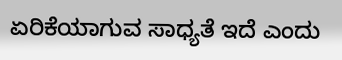ಏರಿಕೆಯಾಗುವ ಸಾಧ್ಯತೆ ಇದೆ ಎಂದು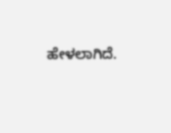ಹೇಳಲಾಗಿದೆ.